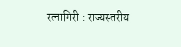रत्नागिरी : राज्यस्तरीय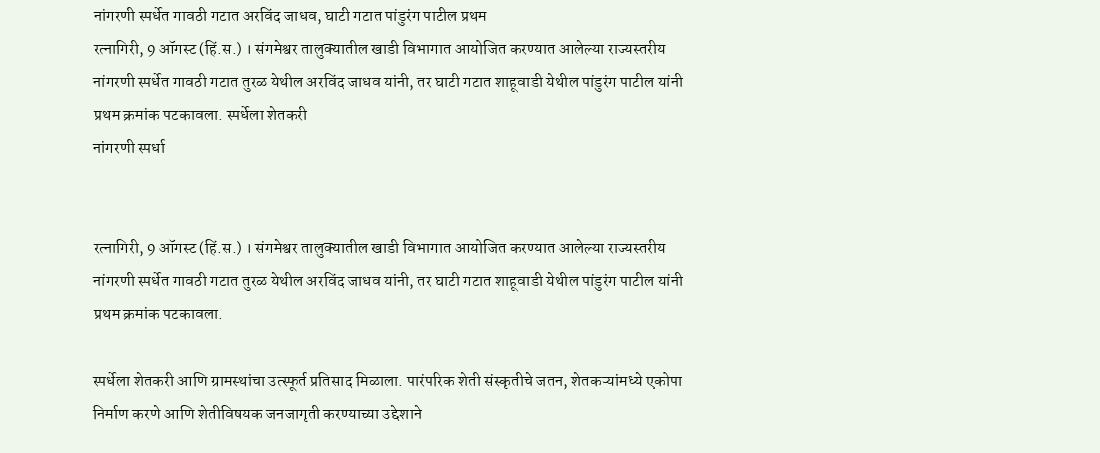नांगरणी स्पर्धेत गावठी गटात अरविंद जाधव, घाटी गटात पांडुरंग पाटील प्रथम
रत्नागिरी, 9 ऑगस्ट (हिं.स.) । संगमेश्वर तालुक्यातील खाडी विभागात आयोजित करण्यात आलेल्या राज्यस्तरीय नांगरणी स्पर्धेत गावठी गटात तुरळ येथील अरविंद जाधव यांनी, तर घाटी गटात शाहूवाडी येथील पांडुरंग पाटील यांनी प्रथम क्रमांक पटकावला. स्पर्धेला शेतकरी
नांगरणी स्पर्धा


रत्नागिरी, 9 ऑगस्ट (हिं.स.) । संगमेश्वर तालुक्यातील खाडी विभागात आयोजित करण्यात आलेल्या राज्यस्तरीय नांगरणी स्पर्धेत गावठी गटात तुरळ येथील अरविंद जाधव यांनी, तर घाटी गटात शाहूवाडी येथील पांडुरंग पाटील यांनी प्रथम क्रमांक पटकावला.

स्पर्धेला शेतकरी आणि ग्रामस्थांचा उत्स्फूर्त प्रतिसाद मिळाला. पारंपरिक शेती संस्कृतीचे जतन, शेतकऱ्यांमध्ये एकोपा निर्माण करणे आणि शेतीविषयक जनजागृती करण्याच्या उद्देशाने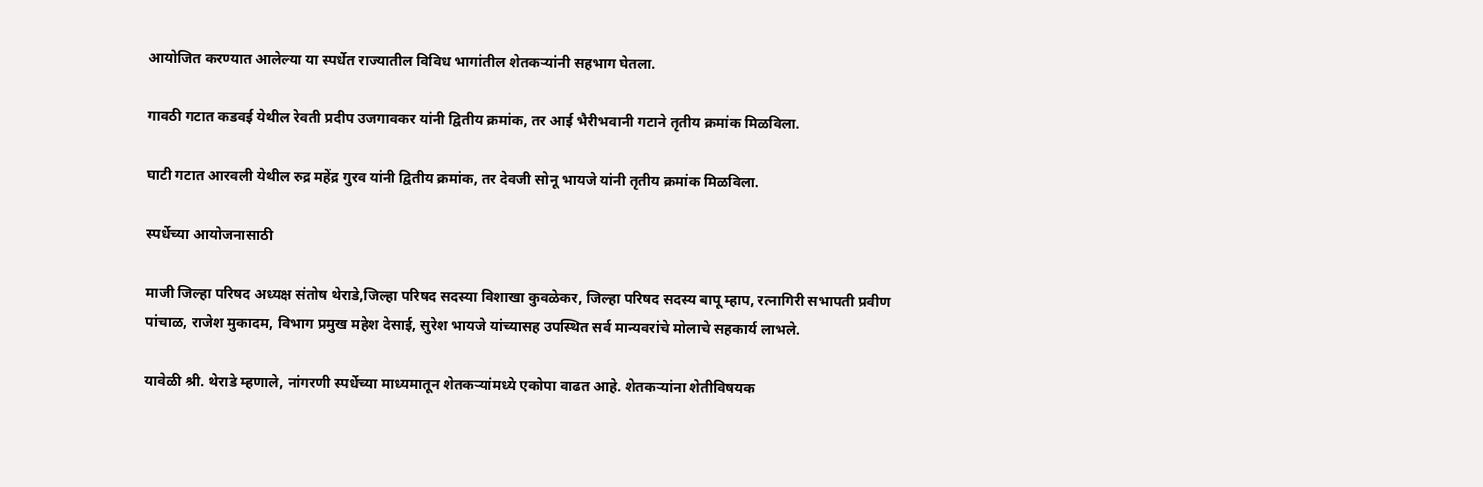आयोजित करण्यात आलेल्या या स्पर्धेत राज्यातील विविध भागांतील शेतकऱ्यांनी सहभाग घेतला.

गावठी गटात कडवई येथील रेवती प्रदीप उजगावकर यांनी द्वितीय क्रमांक, तर आई भैरीभवानी गटाने तृतीय क्रमांक मिळविला.

घाटी गटात आरवली येथील रुद्र महेंद्र गुरव यांनी द्वितीय क्रमांक, तर देवजी सोनू भायजे यांनी तृतीय क्रमांक मिळविला.

स्पर्धेच्या आयोजनासाठी

माजी जिल्हा परिषद अध्यक्ष संतोष थेराडे,जिल्हा परिषद सदस्या विशाखा कुवळेकर, जिल्हा परिषद सदस्य बापू म्हाप, रत्नागिरी सभापती प्रवीण पांचाळ, राजेश मुकादम, विभाग प्रमुख महेश देसाई, सुरेश भायजे यांच्यासह उपस्थित सर्व मान्यवरांचे मोलाचे सहकार्य लाभले.

यावेळी श्री. थेराडे म्हणाले, नांगरणी स्पर्धेच्या माध्यमातून शेतकऱ्यांमध्ये एकोपा वाढत आहे. शेतकऱ्यांना शेतीविषयक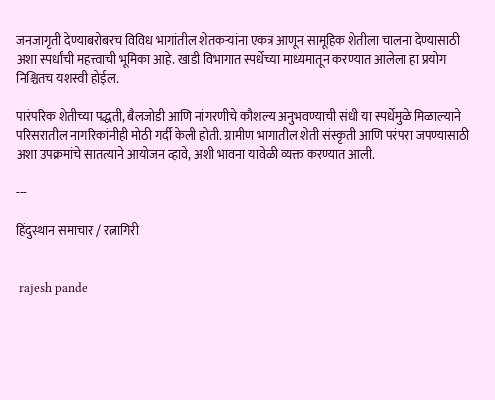जनजागृती देण्याबरोबरच विविध भागांतील शेतकऱ्यांना एकत्र आणून सामूहिक शेतीला चालना देण्यासाठी अशा स्पर्धांची महत्त्वाची भूमिका आहे. खाडी विभागात स्पर्धेच्या माध्यमातून करण्यात आलेला हा प्रयोग निश्चितच यशस्वी होईल.

पारंपरिक शेतीच्या पद्धती, बैलजोडी आणि नांगरणीचे कौशल्य अनुभवण्याची संधी या स्पर्धेमुळे मिळाल्याने परिसरातील नागरिकांनीही मोठी गर्दी केली होती. ग्रामीण भागातील शेती संस्कृती आणि परंपरा जपण्यासाठी अशा उपक्रमांचे सातत्याने आयोजन व्हावे, अशी भावना यावेळी व्यक्त करण्यात आली.

---

हिंदुस्थान समाचार / रत्नागिरी


 rajesh pande